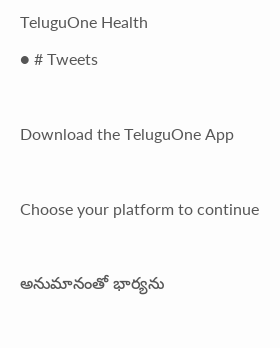TeluguOne Health
● # Tweets

Download the TeluguOne App

Choose your platform to continue

అనుమానంతో భార్యను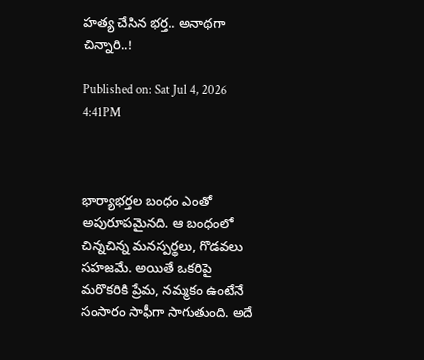హత్య చేసిన భర్త.. అనాథగా చిన్నారి..!

Published on: Sat Jul 4, 2026 4:41PM



భార్యాభర్తల బంధం ఎంతో అపురూపమైనది. ఆ బంధంలో చిన్నచిన్న మనస్పర్థలు, గొడవలు సహజమే. అయితే ఒకరిపై మరొకరికి ప్రేమ, నమ్మకం ఉంటేనే సంసారం సాఫీగా సాగుతుంది. అదే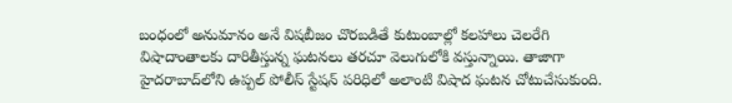బంధంలో అనుమానం అనే విషబీజం చొరబడితే కుటుంబాల్లో కలహాలు చెలరేగి విషాదాంతాలకు దారితీస్తున్న ఘటనలు తరచూ వెలుగులోకి వస్తున్నాయి. తాజాగా హైదరాబాద్‌లోని ఉప్పల్ పోలీస్ స్టేషన్ పరిధిలో అలాంటి విషాద ఘటన చోటుచేసుకుంది.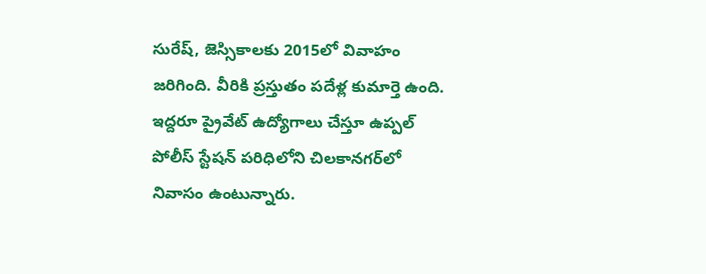సురేష్, జెస్సికాలకు 2015లో వివాహం జరిగింది. వీరికి ప్రస్తుతం పదేళ్ల కుమార్తె ఉంది. ఇద్దరూ ప్రైవేట్ ఉద్యోగాలు చేస్తూ ఉప్పల్ పోలీస్ స్టేషన్ పరిధిలోని చిలకానగర్‌లో నివాసం ఉంటున్నారు.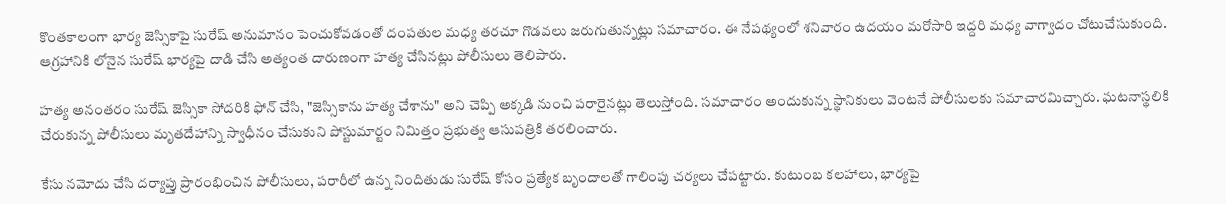కొంతకాలంగా భార్య జెస్సికాపై సురేష్ అనుమానం పెంచుకోవడంతో దంపతుల మధ్య తరచూ గొడవలు జరుగుతున్నట్లు సమాచారం. ఈ నేపథ్యంలో శనివారం ఉదయం మరోసారి ఇద్దరి మధ్య వాగ్వాదం చోటుచేసుకుంది. ఆగ్రహానికి లోనైన సురేష్ భార్యపై దాడి చేసి అత్యంత దారుణంగా హత్య చేసినట్లు పోలీసులు తెలిపారు.

హత్య అనంతరం సురేష్ జెస్సికా సోదరికి ఫోన్ చేసి, "జెస్సికాను హత్య చేశాను" అని చెప్పి అక్కడి నుంచి పరారైనట్లు తెలుస్తోంది. సమాచారం అందుకున్న స్థానికులు వెంటనే పోలీసులకు సమాచారమిచ్చారు. ఘటనాస్థలికి చేరుకున్న పోలీసులు మృతదేహాన్ని స్వాధీనం చేసుకుని పోస్టుమార్టం నిమిత్తం ప్రభుత్వ ఆసుపత్రికి తరలించారు.

కేసు నమోదు చేసి దర్యాప్తు ప్రారంభించిన పోలీసులు, పరారీలో ఉన్న నిందితుడు సురేష్ కోసం ప్రత్యేక బృందాలతో గాలింపు చర్యలు చేపట్టారు. కుటుంబ కలహాలు, భార్యపై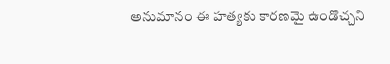అనుమానం ఈ హత్యకు కారణమై ఉండొచ్చని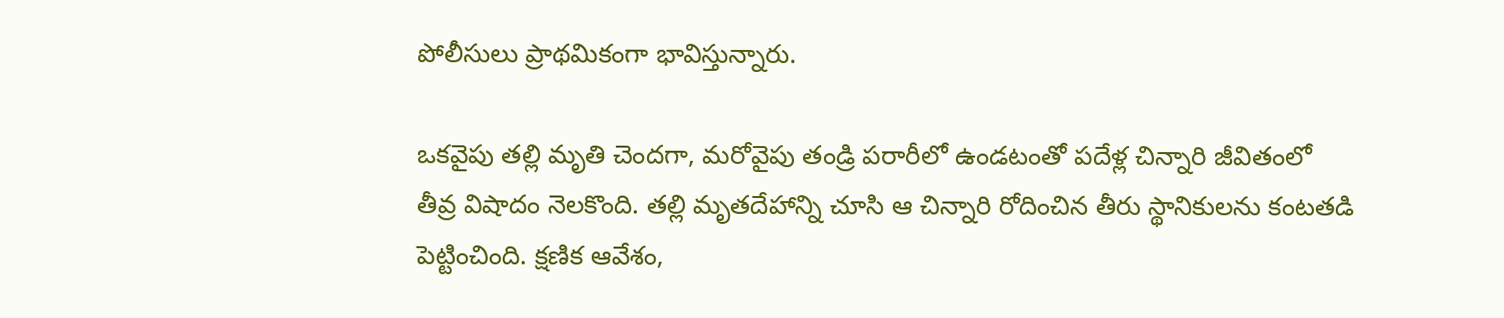పోలీసులు ప్రాథమికంగా భావిస్తున్నారు.

ఒకవైపు తల్లి మృతి చెందగా, మరోవైపు తండ్రి పరారీలో ఉండటంతో పదేళ్ల చిన్నారి జీవితంలో తీవ్ర విషాదం నెలకొంది. తల్లి మృతదేహాన్ని చూసి ఆ చిన్నారి రోదించిన తీరు స్థానికులను కంటతడి పెట్టించింది. క్షణిక ఆవేశం,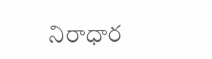నిరాధార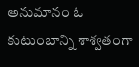అనుమానం ఓ కుటుంబాన్ని శాశ్వతంగా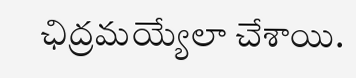ఛిద్రమయ్యేలా చేశాయి.